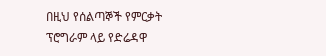በዚህ የሰልጣኞች የምርቃት ፕሮግራም ላይ የድሬዳዋ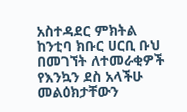አስተዳደር ምክትል ከንቲባ ክቡር ሀርቢ ቡህ በመገኘት ለተመራቂዎች የእንኳን ደስ አላችሁ መልዕክታቸውን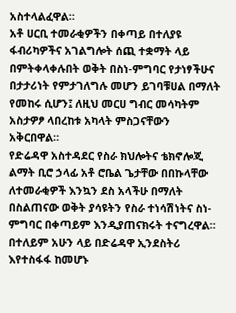አስተላልፈዋል።
አቶ ሀርቢ ተመራቂዎችን በቀጣይ በተለያዩ ፋብሪካዎችና አገልግሎት ሰጪ ተቋማት ላይ በምትቀላቀሉበት ወቅት በስነ-ምግባር የታነፃችሁና በታታሪነት የምታገለግሉ መሆን ይገባቹሀል በማለት የመከሩ ሲሆን፤ ለዚህ መርሀ ግብር መሳካትም አስታዎፆ ላበረከቱ አካላት ምስጋናቸውን አቅርበዋል።
የድሬዳዋ አስተዳደር የስራ ክህሎትና ቴክኖሎጂ ልማት ቢሮ ኃላፊ አቶ ሮቤል ጌታቸው በበኩላቸው ለተመራቂዎች እንኳን ደስ አላችሁ በማለት በስልጠናው ወቅት ያሳዩትን የስራ ተነሳሽነትና ስነ-ምግባር በቀጣይም እንዲያጠናክሩት ተናግረዋል።
በተለይም አሁን ላይ በድሬዳዋ ኢንደስትሪ እየተስፋፋ ከመሆኑ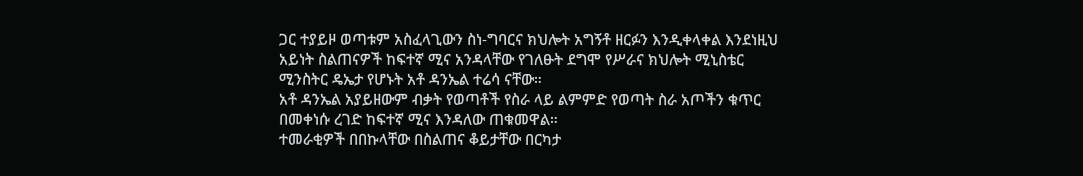ጋር ተያይዞ ወጣቱም አስፈላጊውን ስነ-ግባርና ክህሎት አግኝቶ ዘርፉን እንዲቀላቀል እንደነዚህ አይነት ስልጠናዎች ከፍተኛ ሚና አንዳላቸው የገለፁት ደግሞ የሥራና ክህሎት ሚኒስቴር ሚንስትር ዴኤታ የሆኑት አቶ ዳንኤል ተሬሳ ናቸው።
አቶ ዳንኤል አያይዘውም ብቃት የወጣቶች የስራ ላይ ልምምድ የወጣት ስራ አጦችን ቁጥር በመቀነሱ ረገድ ከፍተኛ ሚና እንዳለው ጠቁመዋል።
ተመራቂዎች በበኩላቸው በስልጠና ቆይታቸው በርካታ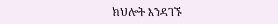ክህሎት እንዳገኙ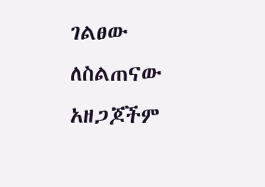ገልፀው ለስልጠናው አዘጋጆችም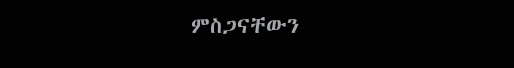ምስጋናቸውን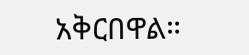አቅርበዋል።